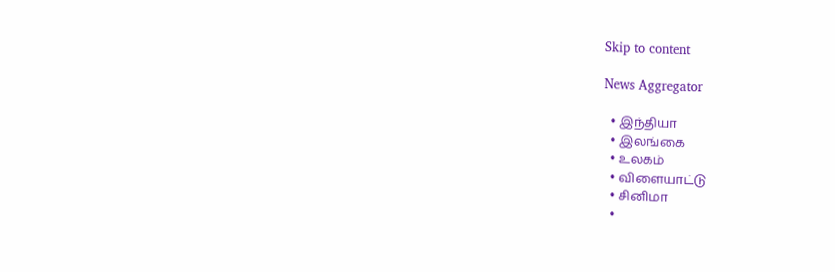Skip to content

News Aggregator

  • இந்தியா
  • இலங்கை
  • உலகம்
  • விளையாட்டு
  • சினிமா
  •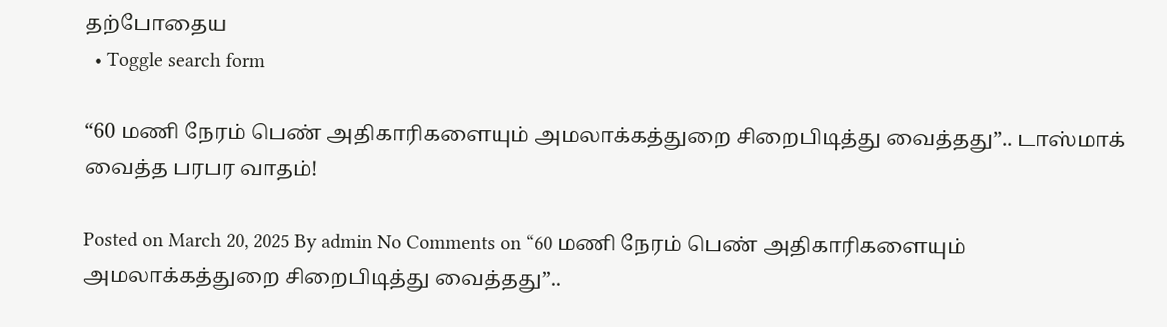தற்போதைய
  • Toggle search form

“60 மணி நேரம் பெண் அதிகாரிகளையும் அமலாக்கத்துறை சிறைபிடித்து வைத்தது”.. டாஸ்மாக் வைத்த பரபர வாதம்!

Posted on March 20, 2025 By admin No Comments on “60 மணி நேரம் பெண் அதிகாரிகளையும் அமலாக்கத்துறை சிறைபிடித்து வைத்தது”..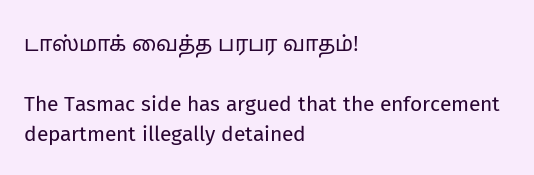டாஸ்மாக் வைத்த பரபர வாதம்!

The Tasmac side has argued that the enforcement department illegally detained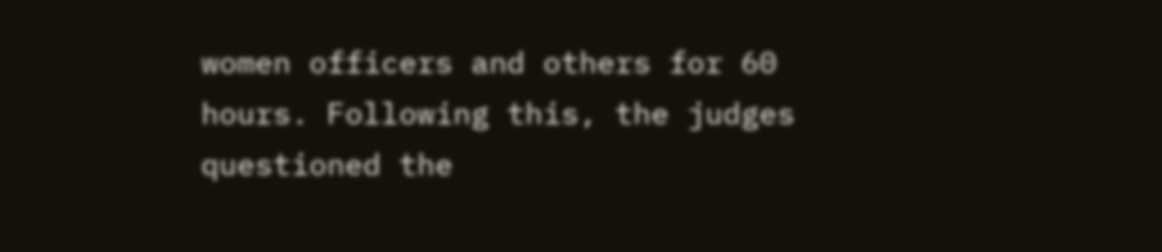women officers and others for 60 hours. Following this, the judges questioned the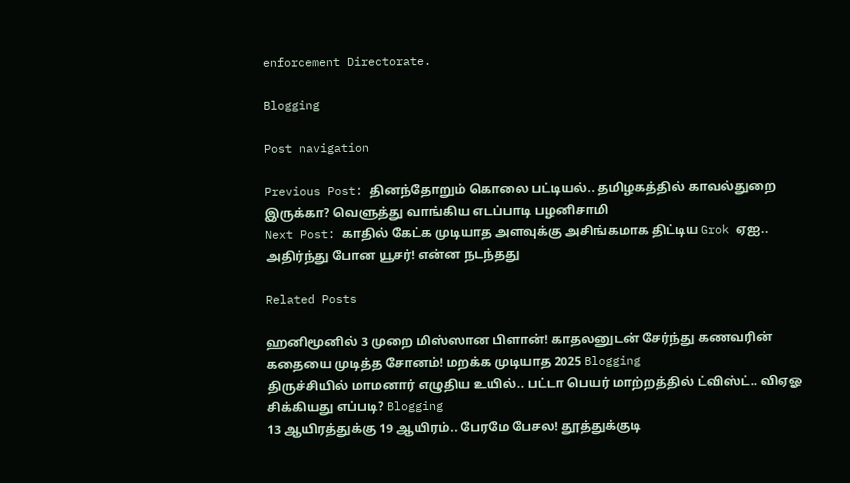enforcement Directorate.

Blogging

Post navigation

Previous Post: தினந்தோறும் கொலை பட்டியல்.. தமிழகத்தில் காவல்துறை இருக்கா? வெளுத்து வாங்கிய எடப்பாடி பழனிசாமி
Next Post: காதில் கேட்க முடியாத அளவுக்கு அசிங்கமாக திட்டிய Grok ஏஐ.. அதிர்ந்து போன யூசர்! என்ன நடந்தது

Related Posts

ஹனிமூனில் 3 முறை மிஸ்ஸான பிளான்! காதலனுடன் சேர்ந்து கணவரின் கதையை முடித்த சோனம்! மறக்க முடியாத 2025 Blogging
திருச்சியில் மாமனார் எழுதிய உயில்.. பட்டா பெயர் மாற்றத்தில் ட்விஸ்ட்.. விஏஓ சிக்கியது எப்படி? Blogging
13 ஆயிரத்துக்கு 19 ஆயிரம்.. பேரமே பேசல! தூத்துக்குடி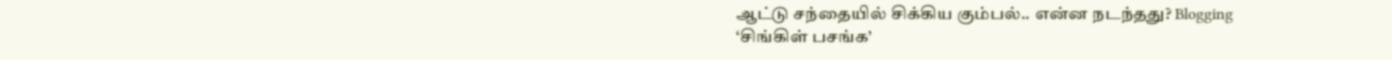ஆட்டு சந்தையில் சிக்கிய கும்பல்.. என்ன நடந்தது? Blogging
‘சிங்கிள் பசங்க’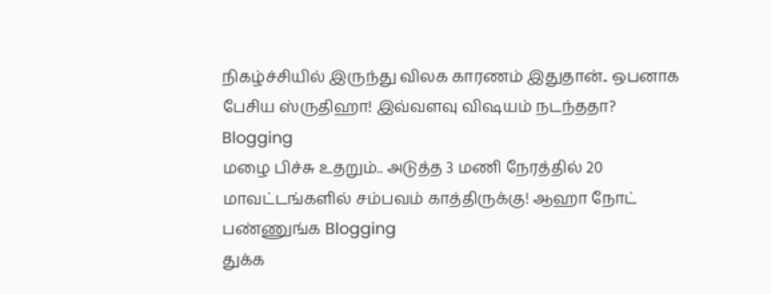நிகழ்ச்சியில் இருந்து விலக காரணம் இதுதான்.. ஒபனாக பேசிய ஸ்ருதிஹா! இவ்வளவு விஷயம் நடந்ததா? Blogging
மழை பிச்சு உதறும்.. அடுத்த 3 மணி நேரத்தில் 20 மாவட்டங்களில் சம்பவம் காத்திருக்கு! ஆஹா நோட் பண்ணுங்க Blogging
துக்க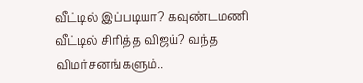வீட்டில் இப்படியா? கவுண்டமணி வீட்டில் சிரித்த விஜய்? வந்த விமர்சனங்களும்..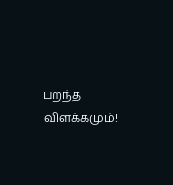பறந்த விளக்கமும்!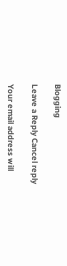Blogging

Leave a Reply Cancel reply

Your email address will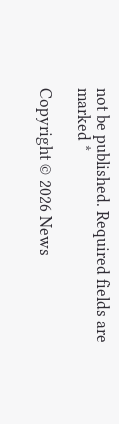not be published. Required fields are marked *

Copyright © 2026 News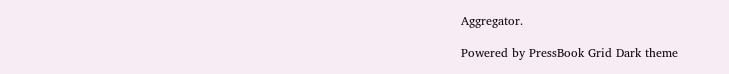Aggregator.

Powered by PressBook Grid Dark theme